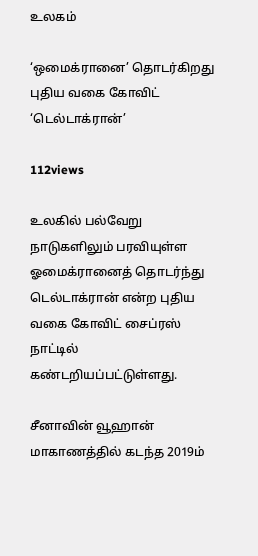உலகம்

‘ஒமைக்ரானை’ தொடர்கிறது புதிய வகை கோவிட் ‘டெல்டாக்ரான்’

112views

உலகில் பல்வேறு நாடுகளிலும் பரவியுள்ள ஓமைக்ரானைத் தொடர்ந்து டெல்டாக்ரான் என்ற புதிய வகை கோவிட் சைப்ரஸ் நாட்டில் கண்டறியப்பட்டுள்ளது.

சீனாவின் வூஹான் மாகாணத்தில் கடந்த 2019ம்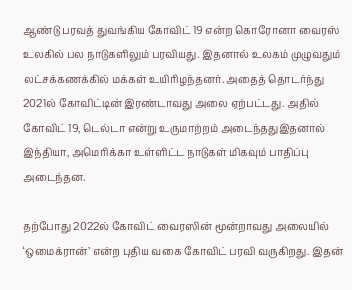ஆண்டு பரவத் துவங்கிய கோவிட் 19 என்ற கொரோனா வைரஸ் உலகில் பல நாடுகளிலும் பரவியது. இதனால் உலகம் முழுவதும் லட்சக்கணக்கில் மக்கள் உயிரிழந்தனர். அதைத் தொடர்ந்து 2021ல் கோவிட்டின் இரண்டாவது அலை ஏற்பட்டது. அதில் கோவிட் 19, டெல்டா என்று உருமாற்றம் அடைந்ததுஇதனால் இந்தியா, அமெரிக்கா உள்ளிட்ட நாடுகள் மிகவும் பாதிப்பு அடைந்தன.

தற்போது 2022ல் கோவிட் வைரஸின் மூன்றாவது அலையில் ‘ஒமைக்ரான்’ என்ற புதிய வகை கோவிட் பரவி வருகிறது. இதன்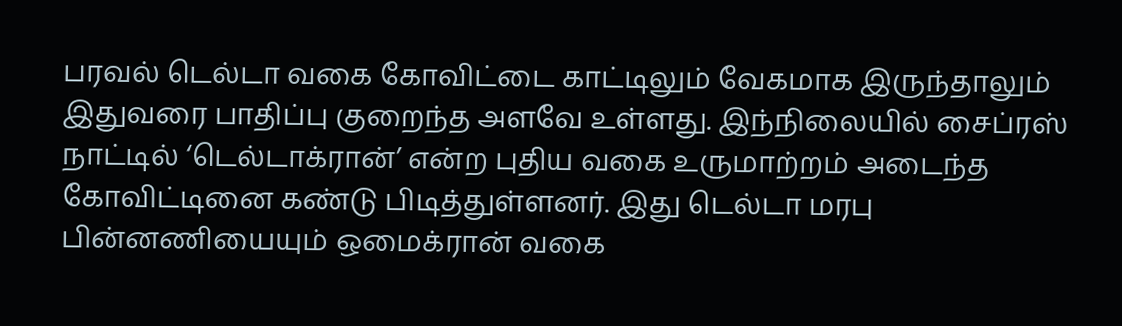பரவல் டெல்டா வகை கோவிட்டை காட்டிலும் வேகமாக இருந்தாலும் இதுவரை பாதிப்பு குறைந்த அளவே உள்ளது. இந்நிலையில் சைப்ரஸ் நாட்டில் ‘டெல்டாக்ரான்’ என்ற புதிய வகை உருமாற்றம் அடைந்த கோவிட்டினை கண்டு பிடித்துள்ளனர். இது டெல்டா மரபு பின்னணியையும் ஒமைக்ரான் வகை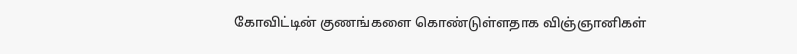கோவிட்டின் குணங்களை கொண்டுள்ளதாக விஞ்ஞானிகள்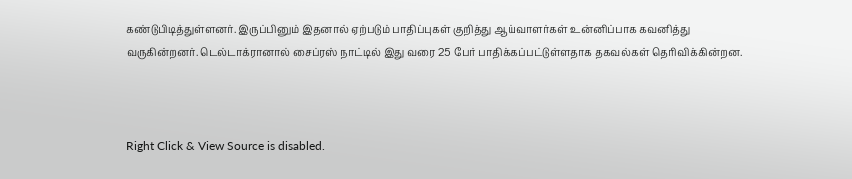கண்டுபிடித்துள்ளனர். இருப்பினும் இதனால் ஏற்படும் பாதிப்புகள் குறித்து ஆய்வாளர்கள் உன்னிப்பாக கவனித்து வருகின்றனர். டெல்டாக்ரானால் சைப்ரஸ் நாட்டில் இது வரை 25 பேர் பாதிக்கப்பட்டுள்ளதாக தகவல்கள் தெரிவிக்கின்றன.



Right Click & View Source is disabled.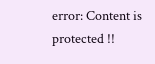error: Content is protected !!